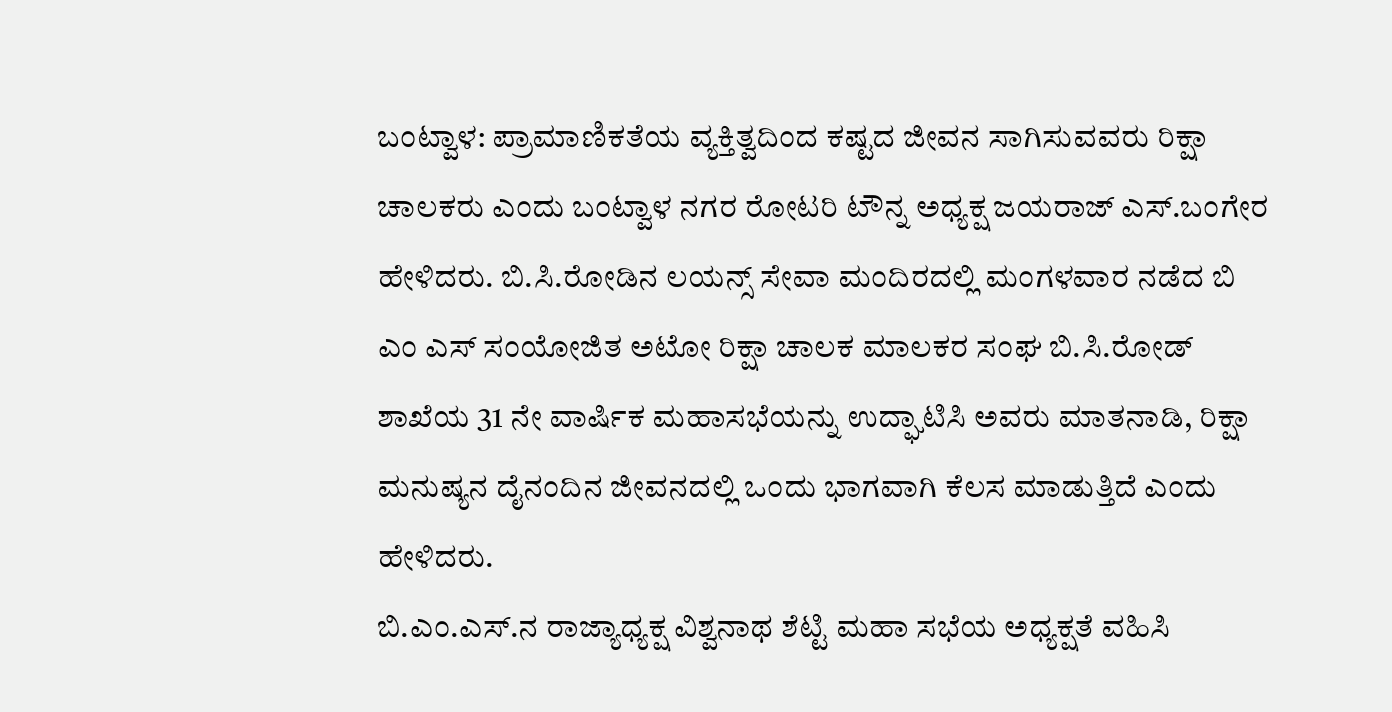ಬಂಟ್ವಾಳ: ಪ್ರಾಮಾಣಿಕತೆಯ ವ್ಯಕ್ತಿತ್ವದಿಂದ ಕಷ್ಟದ ಜೀವನ ಸಾಗಿಸುವವರು ರಿಕ್ಷಾ ಚಾಲಕರು ಎಂದು ಬಂಟ್ವಾಳ ನಗರ ರೋಟರಿ ಟೌನ್ನ ಅಧ್ಯಕ್ಷ ಜಯರಾಜ್ ಎಸ್.ಬಂಗೇರ ಹೇಳಿದರು. ಬಿ.ಸಿ.ರೋಡಿನ ಲಯನ್ಸ್ ಸೇವಾ ಮಂದಿರದಲ್ಲಿ ಮಂಗಳವಾರ ನಡೆದ ಬಿ ಎಂ ಎಸ್ ಸಂಯೋಜಿತ ಅಟೋ ರಿಕ್ಷಾ ಚಾಲಕ ಮಾಲಕರ ಸಂಘ ಬಿ.ಸಿ.ರೋಡ್ ಶಾಖೆಯ 31 ನೇ ವಾರ್ಷಿಕ ಮಹಾಸಭೆಯನ್ನು ಉದ್ಘಾಟಿಸಿ ಅವರು ಮಾತನಾಡಿ, ರಿಕ್ಷಾ ಮನುಷ್ಯನ ದೈನಂದಿನ ಜೀವನದಲ್ಲಿ ಒಂದು ಭಾಗವಾಗಿ ಕೆಲಸ ಮಾಡುತ್ತಿದೆ ಎಂದು ಹೇಳಿದರು.
ಬಿ.ಎಂ.ಎಸ್.ನ ರಾಜ್ಯಾಧ್ಯಕ್ಷ ವಿಶ್ವನಾಥ ಶೆಟ್ಟಿ ಮಹಾ ಸಭೆಯ ಅಧ್ಯಕ್ಷತೆ ವಹಿಸಿ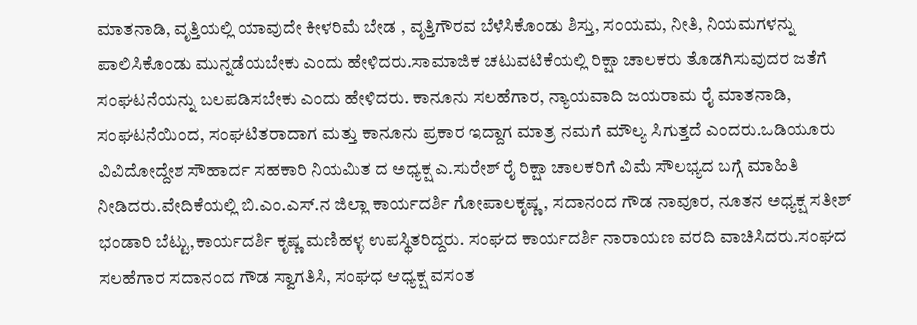ಮಾತನಾಡಿ, ವೃತ್ತಿಯಲ್ಲಿ ಯಾವುದೇ ಕೀಳರಿಮೆ ಬೇಡ , ವೃತ್ತಿಗೌರವ ಬೆಳೆಸಿಕೊಂಡು ಶಿಸ್ತು, ಸಂಯಮ, ನೀತಿ, ನಿಯಮಗಳನ್ನು ಪಾಲಿಸಿಕೊಂಡು ಮುನ್ನಡೆಯಬೇಕು ಎಂದು ಹೇಳಿದರು.ಸಾಮಾಜಿಕ ಚಟುವಟಿಕೆಯಲ್ಲಿ ರಿಕ್ಷಾ ಚಾಲಕರು ತೊಡಗಿಸುವುದರ ಜತೆಗೆ ಸಂಘಟನೆಯನ್ನು ಬಲಪಡಿಸಬೇಕು ಎಂದು ಹೇಳಿದರು. ಕಾನೂನು ಸಲಹೆಗಾರ, ನ್ಯಾಯವಾದಿ ಜಯರಾಮ ರೈ ಮಾತನಾಡಿ, ಸಂಘಟನೆಯಿಂದ, ಸಂಘಟಿತರಾದಾಗ ಮತ್ತು ಕಾನೂನು ಪ್ರಕಾರ ಇದ್ದಾಗ ಮಾತ್ರ ನಮಗೆ ಮೌಲ್ಯ ಸಿಗುತ್ತದೆ ಎಂದರು.ಒಡಿಯೂರು ವಿವಿದೋದ್ದೇಶ ಸೌಹಾರ್ದ ಸಹಕಾರಿ ನಿಯಮಿತ ದ ಅಧ್ಯಕ್ಷ ಎ.ಸುರೇಶ್ ರೈ ರಿಕ್ಷಾ ಚಾಲಕರಿಗೆ ವಿಮೆ ಸೌಲಭ್ಯದ ಬಗ್ಗೆ ಮಾಹಿತಿ ನೀಡಿದರು.ವೇದಿಕೆಯಲ್ಲಿ ಬಿ.ಎಂ.ಎಸ್.ನ ಜಿಲ್ಲಾ ಕಾರ್ಯದರ್ಶಿ ಗೋಪಾಲಕೃಷ್ಣ, ಸದಾನಂದ ಗೌಡ ನಾವೂರ, ನೂತನ ಅಧ್ಯಕ್ಷ ಸತೀಶ್ ಭಂಡಾರಿ ಬೆಟ್ಟು,ಕಾರ್ಯದರ್ಶಿ ಕೃಷ್ಣ ಮಣಿಹಳ್ಳ ಉಪಸ್ಥಿತರಿದ್ದರು. ಸಂಘದ ಕಾರ್ಯದರ್ಶಿ ನಾರಾಯಣ ವರದಿ ವಾಚಿಸಿದರು.ಸಂಘದ ಸಲಹೆಗಾರ ಸದಾನಂದ ಗೌಡ ಸ್ವಾಗತಿಸಿ, ಸಂಘಧ ಆಧ್ಯಕ್ಷ ವಸಂತ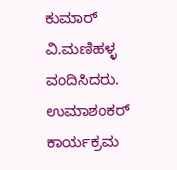ಕುಮಾರ್ ವಿ.ಮಣಿಹಳ್ಳ ವಂದಿಸಿದರು. ಉಮಾಶಂಕರ್ ಕಾರ್ಯಕ್ರಮ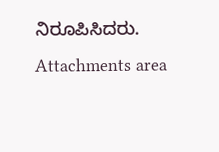ನಿರೂಪಿಸಿದರು.
Attachments area